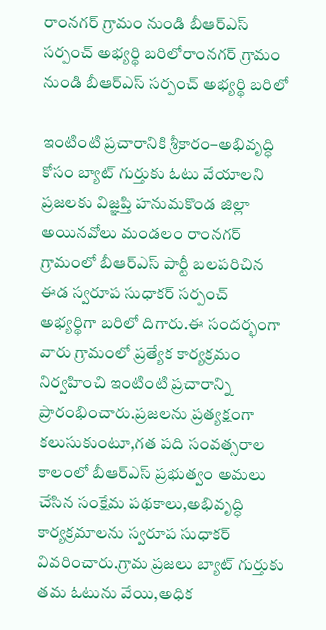రాంనగర్ గ్రామం నుండి బీఆర్ఎస్‌ సర్పంచ్ అభ్యర్థి బరిలోరాంనగర్ గ్రామం నుండి బీఆర్ఎస్‌ సర్పంచ్ అభ్యర్థి బరిలో

ఇంటింటి ప్రచారానికి శ్రీకారం–అభివృద్ధి కోసం బ్యాట్ గుర్తుకు ఓటు వేయాలని ప్రజలకు విజ్ఞప్తి హనుమకొండ జిల్లా అయినవోలు మండలం రాంనగర్ గ్రామంలో బీఆర్ఎస్ పార్టీ బలపరిచిన ఈడ స్వరూప సుధాకర్ సర్పంచ్ అభ్యర్థిగా బరిలో దిగారు.ఈ సందర్భంగా వారు గ్రామంలో ప్రత్యేక కార్య‌క్ర‌మం నిర్వహించి ఇంటింటి ప్రచారాన్ని ప్రారంభించారు.ప్రజలను ప్రత్యక్షంగా కలుసుకుంటూ,గత పది సంవత్సరాల కాలంలో బీఆర్ఎస్ ప్రభుత్వం అమలు చేసిన సంక్షేమ పథకాలు,అభివృద్ధి కార్యక్రమాలను స్వరూప సుధాకర్ వివరించారు.గ్రామ ప్రజలు బ్యాట్ గుర్తుకు తమ ఓటును వేయి,అధిక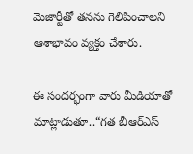మెజార్టీతో తనను గెలిపించాలని ఆశాభావం వ్యక్తం చేశారు.

ఈ సందర్భంగా వారు మీడియాతో మాట్లాడుతూ..“గత బీఆర్ఎస్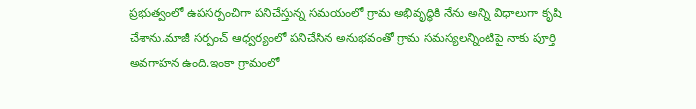ప్రభుత్వంలో ఉపసర్పంచిగా పనిచేస్తున్న సమయంలో గ్రామ అభివృద్ధికి నేను అన్ని విధాలుగా కృషి చేశాను.మాజీ సర్పంచ్ ఆధ్వర్యంలో పనిచేసిన అనుభవంతో గ్రామ సమస్యలన్నింటిపై నాకు పూర్తి అవగాహన ఉంది.ఇంకా గ్రామంలో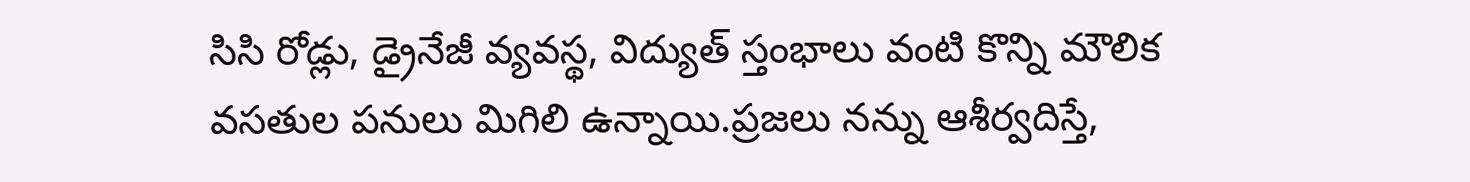సిసి రోడ్లు, డ్రైనేజీ వ్యవస్థ, విద్యుత్ స్తంభాలు వంటి కొన్ని మౌలిక వసతుల పనులు మిగిలి ఉన్నాయి.ప్రజలు నన్ను ఆశీర్వదిస్తే,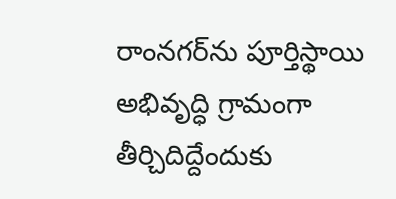రాంనగర్‌ను పూర్తిస్థాయి అభివృద్ధి గ్రామంగా తీర్చిదిద్దేందుకు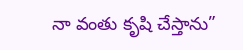నా వంతు కృషి చేస్తాను”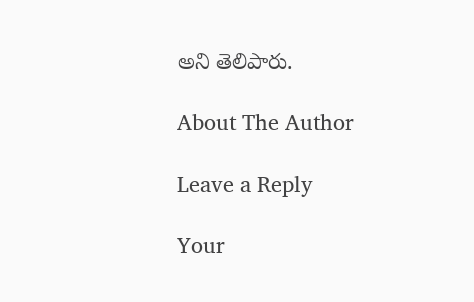అని తెలిపారు.

About The Author

Leave a Reply

Your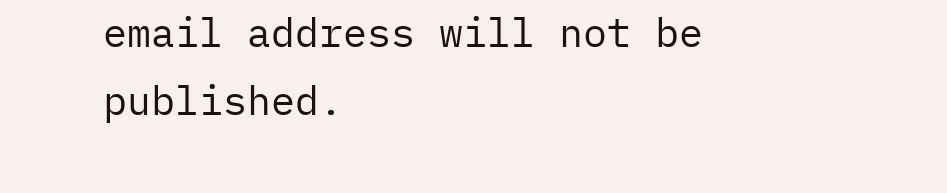email address will not be published.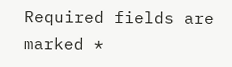Required fields are marked *